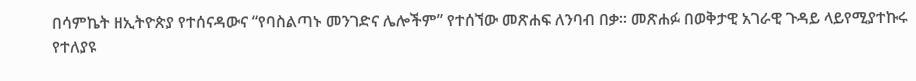በሳምኬት ዘኢትዮጵያ የተሰናዳውና “የባስልጣኑ መንገድና ሌሎችም” የተሰኘው መጽሐፍ ለንባብ በቃ፡፡ መጽሐፉ በወቅታዊ አገራዊ ጉዳይ ላይየሚያተኩሩ የተለያዩ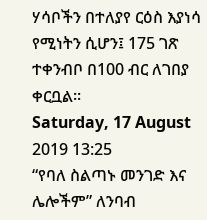ሃሳቦችን በተለያየ ርዕስ እያነሳ የሚነትን ሲሆን፤ 175 ገጽ ተቀንብቦ በ100 ብር ለገበያ ቀርቧል፡፡
Saturday, 17 August 2019 13:25
“የባለ ስልጣኑ መንገድ እና ሌሎችም” ለንባብ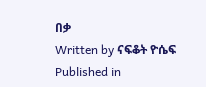በቃ
Written by ናፍቆት ዮሴፍ
Published in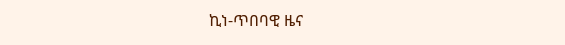ኪነ-ጥበባዊ ዜና